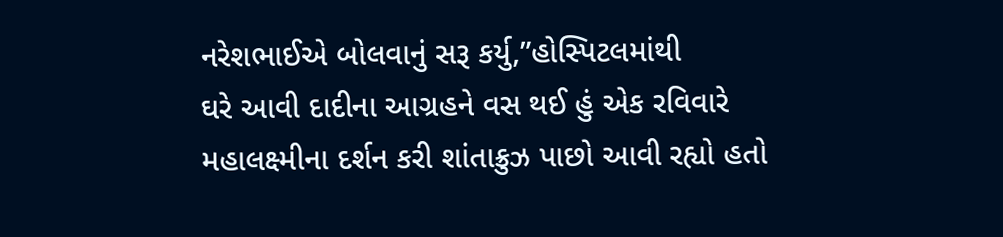નરેશભાઈએ બોલવાનું સરૂ કર્યુ,”હોસ્પિટલમાંથી
ઘરે આવી દાદીના આગ્રહને વસ થઈ હું એક રવિવારે
મહાલક્ષ્મીના દર્શન કરી શાંતાક્રુઝ પાછો આવી રહ્યો હતો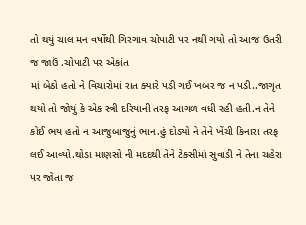તો થયું ચાલ મન વર્ષોથી ગિરગાવ ચોપાટી પર નથી ગયો તો આજ ઉતરી જ જાઉં .ચોપાટી પર એકાંત
માં બેઠો હતો ને વિચારોમાં રાત ક્યારે પડી ગઈ ખબર જ ન પડી..જાગૃત થયો તો જોયું કે એક સ્ત્રી દરિયાની તરફ આગળ વધી રહી હતી.ન તેને કોઈ ભય હતો ન આજુબાજુનું ભાન.હું દોડ્યો ને તેને ખેંચી કિનારા તરફ
લઈ આવ્યો.થોડા માણસો ની મદદથી તેને ટેક્સીમાં સુવાડી ને તેના ચહેરા પર જોતા જ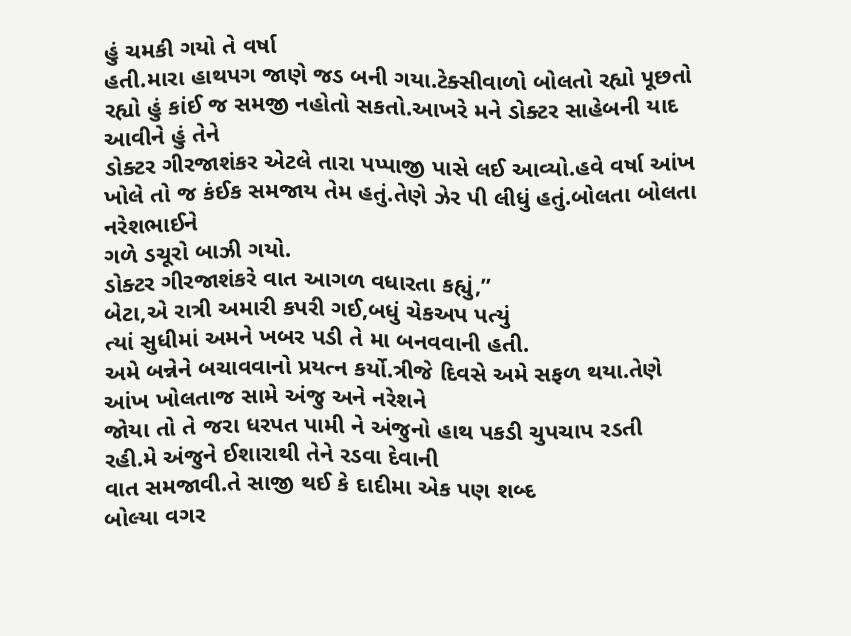હું ચમકી ગયો તે વર્ષા
હતી.મારા હાથપગ જાણે જડ બની ગયા.ટેક્સીવાળો બોલતો રહ્યો પૂછતો રહ્યો હું કાંઈ જ સમજી નહોતો સકતો.આખરે મને ડોક્ટર સાહેબની યાદ આવીને હું તેને
ડોક્ટર ગીરજાશંકર એટલે તારા પપ્પાજી પાસે લઈ આવ્યો.હવે વર્ષા આંખ ખોલે તો જ કંઈક સમજાય તેમ હતું.તેણે ઝેર પી લીધું હતું.બોલતા બોલતા નરેશભાઈને
ગળે ડચૂરો બાઝી ગયો.
ડોક્ટર ગીરજાશંકરે વાત આગળ વધારતા કહ્યું,”
બેટા,એ રાત્રી અમારી કપરી ગઈ,બધું ચેકઅપ પત્યું
ત્યાં સુધીમાં અમને ખબર પડી તે મા બનવવાની હતી.
અમે બન્નેને બચાવવાનો પ્રયત્ન કર્યો.ત્રીજે દિવસે અમે સફળ થયા.તેણે આંખ ખોલતાજ સામે અંજુ અને નરેશને
જોયા તો તે જરા ધરપત પામી ને અંજુનો હાથ પકડી ચુપચાપ રડતી રહી.મે અંજુને ઈશારાથી તેને રડવા દેવાની
વાત સમજાવી.તે સાજી થઈ કે દાદીમા એક પણ શબ્દ
બોલ્યા વગર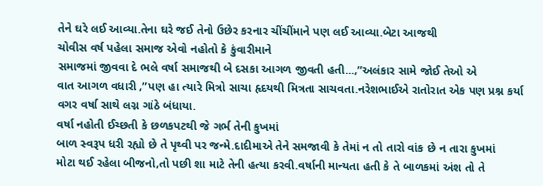તેને ઘરે લઈ આવ્યા.તેના ઘરે જઈ તેનો ઉછેર કરનાર ચીંચીંમાને પણ લઈ આવ્યા.બેટા આજથી
ચોવીસ વર્ષ પહેલા સમાજ એવો નહોતો કે કુંવારીમાને
સમાજમાં જીવવા દે ભલે વર્ષા સમાજથી બે દસકા આગળ જીવતી હતી...,”અલંકાર સામે જોઈ તેઓ એ
વાત આગળ વધારી ,”પણ હા ત્યારે મિત્રો સાચા હૃદયથી મિત્રતા સાચવતા.નરેશભાઈએ રાતોરાત એક પણ પ્રશ્ન કર્યા વગર વર્ષા સાથે લગ્ન ગાંઠે બંધાયા.
વર્ષા નહોતી ઈચ્છતી કે છળકપટથી જે ગર્ભ તેની કુખમાં
બાળ સ્વરૂપ ધરી રહ્યો છે તે પૃથ્વી પર જન્મે.દાદીમાએ તેને સમજાવી કે તેમાં ન તો તારો વાંક છે ન તારા કુખમાં
મોટા થઈ રહેલા બીજનો,તો પછી શા માટે તેની હત્યા કરવી.વર્ષાની માન્યતા હતી કે તે બાળકમાં અંશ તો તે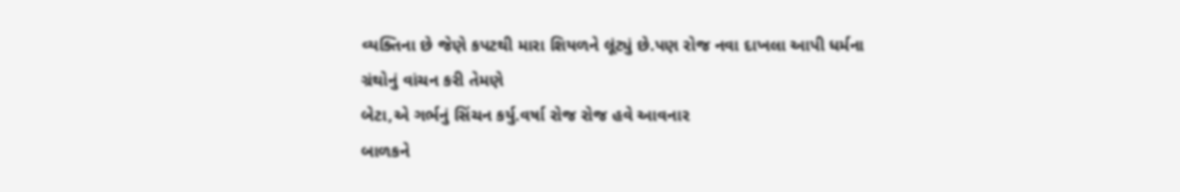વ્યક્તિના છે જેણે કપટથી મારા શિયળને લૂંટ્યું છે.પણ રોજ નવા દાખલા આપી ધર્મના ગ્રંથોનું વાંચન કરી તેમણે
બેટા,એ ગર્ભનું સિંચન કર્યુ.વર્ષા રોજ રોજ હવે આવનાર
બાળકને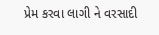પ્રેમ કરવા લાગી ને વરસાદી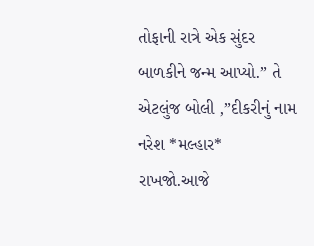તોફાની રાત્રે એક સુંદર બાળકીને જન્મ આપ્યો.” તે એટલુંજ બોલી ,”દીકરીનું નામ નરેશ *મલ્હાર* રાખજો.આજે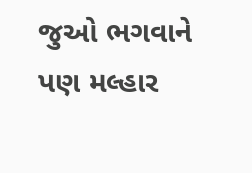જુઓ ભગવાને પણ મલ્હાર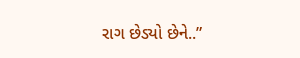રાગ છેડ્યો છેને..”